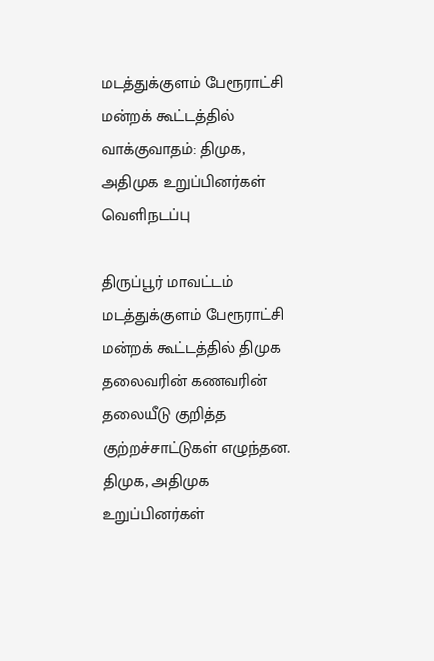மடத்துக்குளம் பேரூராட்சி மன்றக் கூட்டத்தில் வாக்குவாதம்: திமுக, அதிமுக உறுப்பினர்கள் வெளிநடப்பு

திருப்பூர் மாவட்டம் மடத்துக்குளம் பேரூராட்சி மன்றக் கூட்டத்தில் திமுக தலைவரின் கணவரின் தலையீடு குறித்த குற்றச்சாட்டுகள் எழுந்தன. திமுக, அதிமுக உறுப்பினர்கள்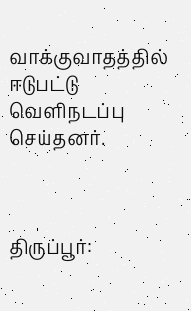வாக்குவாதத்தில் ஈடுபட்டு வெளிநடப்பு செய்தனர்.



திருப்பூர்: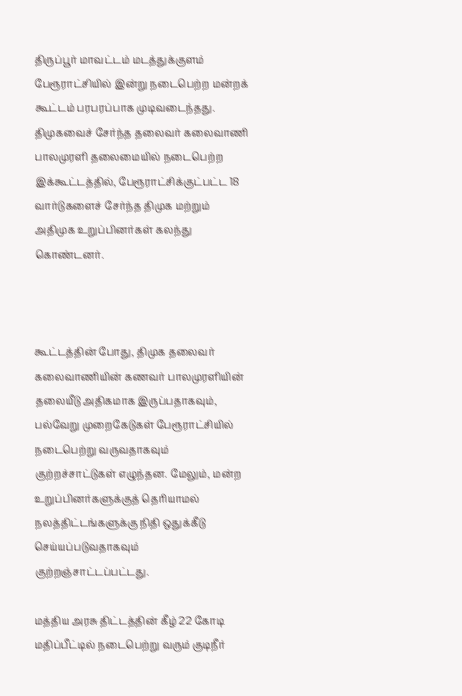திருப்பூர் மாவட்டம் மடத்துக்குளம் பேரூராட்சியில் இன்று நடைபெற்ற மன்றக் கூட்டம் பரபரப்பாக முடிவடைந்தது. திமுகவைச் சேர்ந்த தலைவர் கலைவாணி பாலமுரளி தலைமையில் நடைபெற்ற இக்கூட்டத்தில், பேரூராட்சிக்குட்பட்ட 18 வார்டுகளைச் சேர்ந்த திமுக மற்றும் அதிமுக உறுப்பினர்கள் கலந்து கொண்டனர்.



கூட்டத்தின் போது, திமுக தலைவர் கலைவாணியின் கணவர் பாலமுரளியின் தலையீடு அதிகமாக இருப்பதாகவும், பல்வேறு முறைகேடுகள் பேரூராட்சியில் நடைபெற்று வருவதாகவும் குற்றச்சாட்டுகள் எழுந்தன. மேலும், மன்ற உறுப்பினர்களுக்குத் தெரியாமல் நலத்திட்டங்களுக்கு நிதி ஒதுக்கீடு செய்யப்படுவதாகவும் குற்றஞ்சாட்டப்பட்டது.

மத்திய அரசு திட்டத்தின் கீழ் 22 கோடி மதிப்பீட்டில் நடைபெற்று வரும் குடிநீர்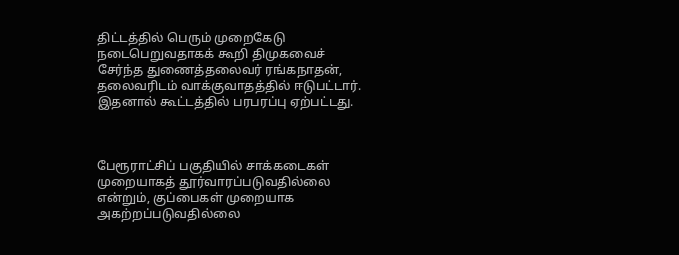திட்டத்தில் பெரும் முறைகேடு நடைபெறுவதாகக் கூறி திமுகவைச் சேர்ந்த துணைத்தலைவர் ரங்கநாதன், தலைவரிடம் வாக்குவாதத்தில் ஈடுபட்டார். இதனால் கூட்டத்தில் பரபரப்பு ஏற்பட்டது.



பேரூராட்சிப் பகுதியில் சாக்கடைகள் முறையாகத் தூர்வாரப்படுவதில்லை என்றும், குப்பைகள் முறையாக அகற்றப்படுவதில்லை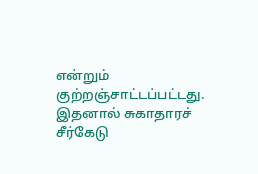என்றும் குற்றஞ்சாட்டப்பட்டது. இதனால் சுகாதாரச் சீர்கேடு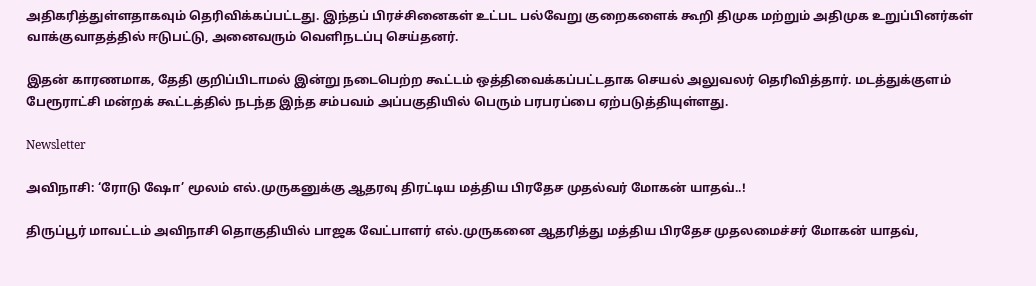அதிகரித்துள்ளதாகவும் தெரிவிக்கப்பட்டது. இந்தப் பிரச்சினைகள் உட்பட பல்வேறு குறைகளைக் கூறி திமுக மற்றும் அதிமுக உறுப்பினர்கள் வாக்குவாதத்தில் ஈடுபட்டு, அனைவரும் வெளிநடப்பு செய்தனர்.

இதன் காரணமாக, தேதி குறிப்பிடாமல் இன்று நடைபெற்ற கூட்டம் ஒத்திவைக்கப்பட்டதாக செயல் அலுவலர் தெரிவித்தார். மடத்துக்குளம் பேரூராட்சி மன்றக் கூட்டத்தில் நடந்த இந்த சம்பவம் அப்பகுதியில் பெரும் பரபரப்பை ஏற்படுத்தியுள்ளது.

Newsletter

அவிநாசி: ‘ரோடு ஷோ’ மூலம் எல்.முருகனுக்கு ஆதரவு திரட்டிய மத்திய பிரதேச முதல்வர் மோகன் யாதவ்..!

திருப்பூர் மாவட்டம் அவிநாசி தொகுதியில் பாஜக வேட்பாளர் எல்.முருகனை ஆதரித்து மத்திய பிரதேச முதலமைச்சர் மோகன் யாதவ்,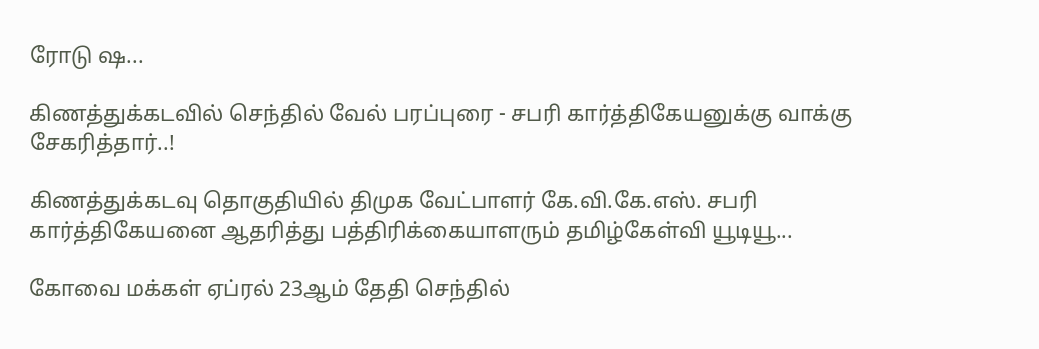ரோடு ஷ...

கிணத்துக்கடவில் செந்தில் வேல் பரப்புரை - சபரி கார்த்திகேயனுக்கு வாக்கு சேகரித்தார்..!

கிணத்துக்கடவு தொகுதியில் திமுக வேட்பாளர் கே.வி.கே.எஸ். சபரி கார்த்திகேயனை ஆதரித்து பத்திரிக்கையாளரும் தமிழ்கேள்வி யூடியூ...

கோவை மக்கள் ஏப்ரல் 23ஆம் தேதி செந்தில்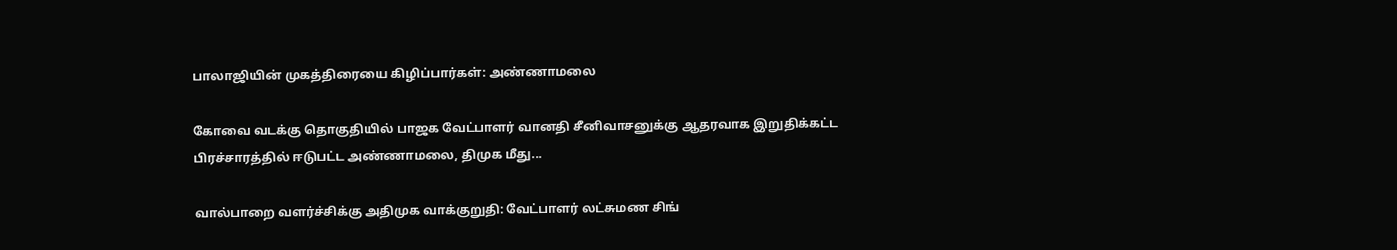பாலாஜியின் முகத்திரையை கிழிப்பார்கள்: அண்ணாமலை

கோவை வடக்கு தொகுதியில் பாஜக வேட்பாளர் வானதி சீனிவாசனுக்கு ஆதரவாக இறுதிக்கட்ட பிரச்சாரத்தில் ஈடுபட்ட அண்ணாமலை, திமுக மீது...

வால்பாறை வளர்ச்சிக்கு அதிமுக வாக்குறுதி: வேட்பாளர் லட்சுமண சிங்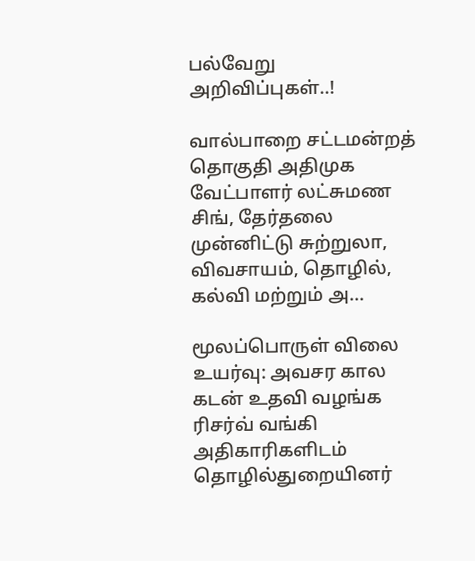பல்வேறு அறிவிப்புகள்..!

வால்பாறை சட்டமன்றத் தொகுதி அதிமுக வேட்பாளர் லட்சுமண சிங், தேர்தலை முன்னிட்டு சுற்றுலா, விவசாயம், தொழில், கல்வி மற்றும் அ...

மூலப்பொருள் விலை உயர்வு: அவசர கால கடன் உதவி வழங்க ரிசர்வ் வங்கி அதிகாரிகளிடம் தொழில்துறையினர்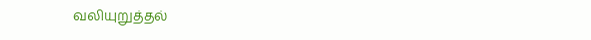வலியுறுத்தல்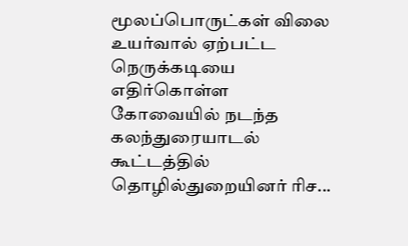மூலப்பொருட்கள் விலை உயர்வால் ஏற்பட்ட நெருக்கடியை எதிர்கொள்ள கோவையில் நடந்த கலந்துரையாடல் கூட்டத்தில் தொழில்துறையினர் ரிச...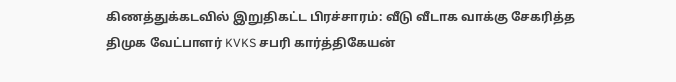கிணத்துக்கடவில் இறுதிகட்ட பிரச்சாரம்: வீடு வீடாக வாக்கு சேகரித்த திமுக வேட்பாளர் KVKS சபரி கார்த்திகேயன்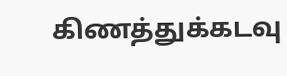கிணத்துக்கடவு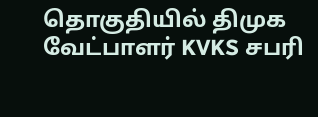தொகுதியில் திமுக வேட்பாளர் KVKS சபரி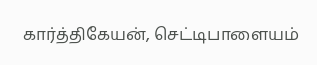கார்த்திகேயன், செட்டிபாளையம்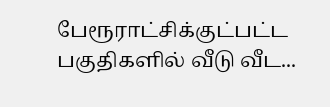பேரூராட்சிக்குட்பட்ட பகுதிகளில் வீடு வீட...